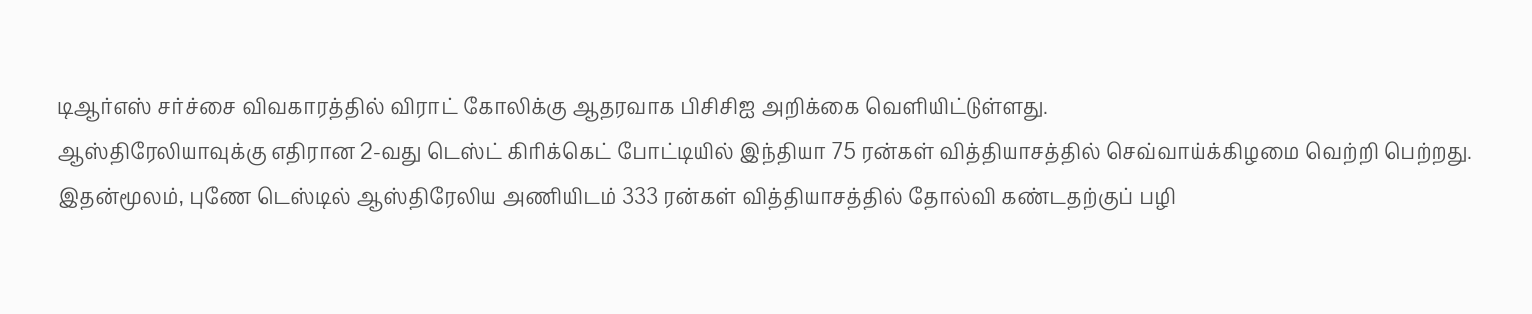டிஆர்எஸ் சர்ச்சை விவகாரத்தில் விராட் கோலிக்கு ஆதரவாக பிசிசிஐ அறிக்கை வெளியிட்டுள்ளது.
ஆஸ்திரேலியாவுக்கு எதிரான 2-வது டெஸ்ட் கிரிக்கெட் போட்டியில் இந்தியா 75 ரன்கள் வித்தியாசத்தில் செவ்வாய்க்கிழமை வெற்றி பெற்றது. இதன்மூலம், புணே டெஸ்டில் ஆஸ்திரேலிய அணியிடம் 333 ரன்கள் வித்தியாசத்தில் தோல்வி கண்டதற்குப் பழி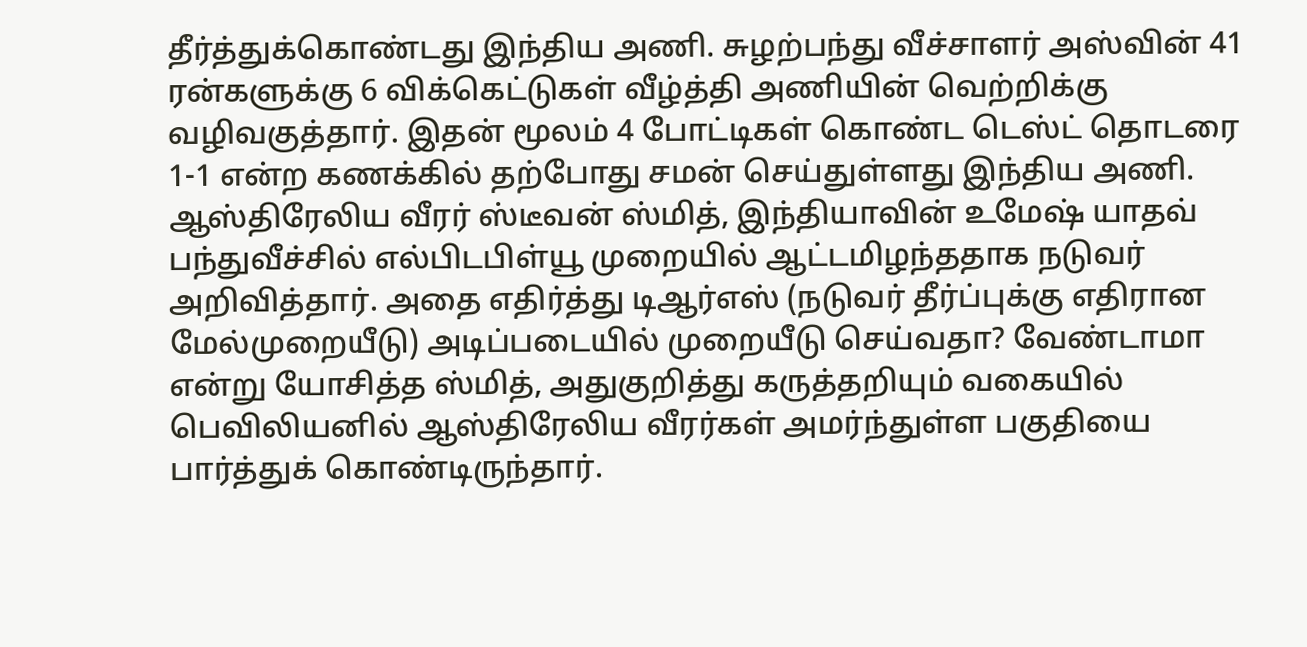தீர்த்துக்கொண்டது இந்திய அணி. சுழற்பந்து வீச்சாளர் அஸ்வின் 41 ரன்களுக்கு 6 விக்கெட்டுகள் வீழ்த்தி அணியின் வெற்றிக்கு வழிவகுத்தார். இதன் மூலம் 4 போட்டிகள் கொண்ட டெஸ்ட் தொடரை 1-1 என்ற கணக்கில் தற்போது சமன் செய்துள்ளது இந்திய அணி.
ஆஸ்திரேலிய வீரர் ஸ்டீவன் ஸ்மித், இந்தியாவின் உமேஷ் யாதவ் பந்துவீச்சில் எல்பிடபிள்யூ முறையில் ஆட்டமிழந்ததாக நடுவர் அறிவித்தார். அதை எதிர்த்து டிஆர்எஸ் (நடுவர் தீர்ப்புக்கு எதிரான மேல்முறையீடு) அடிப்படையில் முறையீடு செய்வதா? வேண்டாமா என்று யோசித்த ஸ்மித், அதுகுறித்து கருத்தறியும் வகையில் பெவிலியனில் ஆஸ்திரேலிய வீரர்கள் அமர்ந்துள்ள பகுதியை பார்த்துக் கொண்டிருந்தார்.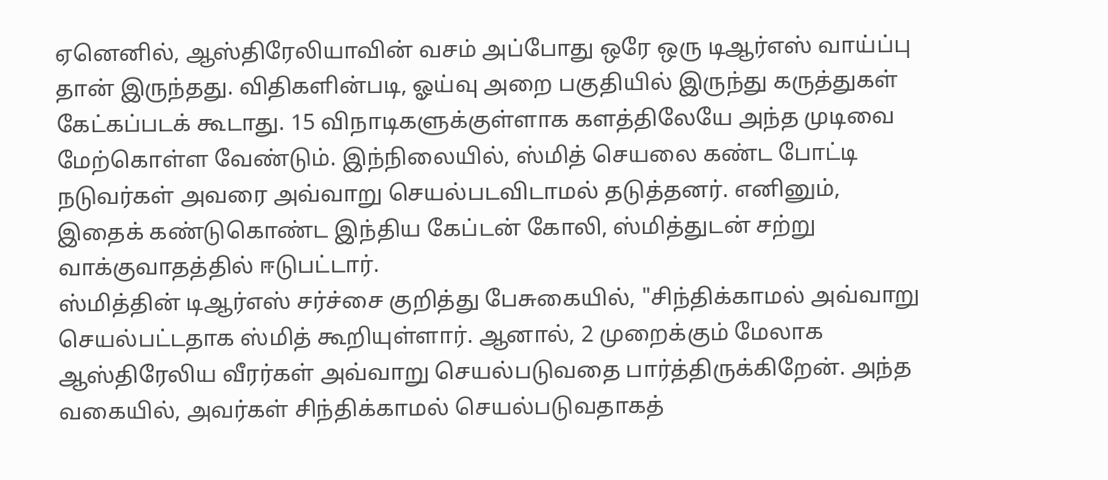ஏனெனில், ஆஸ்திரேலியாவின் வசம் அப்போது ஒரே ஒரு டிஆர்எஸ் வாய்ப்பு தான் இருந்தது. விதிகளின்படி, ஓய்வு அறை பகுதியில் இருந்து கருத்துகள் கேட்கப்படக் கூடாது. 15 விநாடிகளுக்குள்ளாக களத்திலேயே அந்த முடிவை மேற்கொள்ள வேண்டும். இந்நிலையில், ஸ்மித் செயலை கண்ட போட்டி நடுவர்கள் அவரை அவ்வாறு செயல்படவிடாமல் தடுத்தனர். எனினும், இதைக் கண்டுகொண்ட இந்திய கேப்டன் கோலி, ஸ்மித்துடன் சற்று வாக்குவாதத்தில் ஈடுபட்டார்.
ஸ்மித்தின் டிஆர்எஸ் சர்ச்சை குறித்து பேசுகையில், "சிந்திக்காமல் அவ்வாறு செயல்பட்டதாக ஸ்மித் கூறியுள்ளார். ஆனால், 2 முறைக்கும் மேலாக ஆஸ்திரேலிய வீரர்கள் அவ்வாறு செயல்படுவதை பார்த்திருக்கிறேன். அந்த வகையில், அவர்கள் சிந்திக்காமல் செயல்படுவதாகத்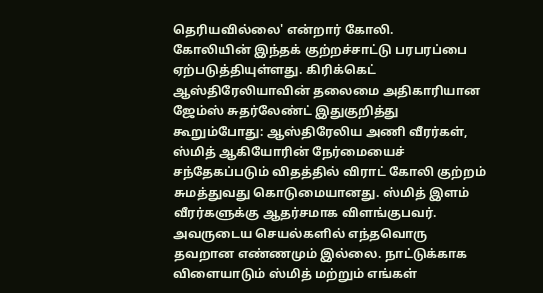தெரியவில்லை' என்றார் கோலி.
கோலியின் இந்தக் குற்றச்சாட்டு பரபரப்பை ஏற்படுத்தியுள்ளது. கிரிக்கெட் ஆஸ்திரேலியாவின் தலைமை அதிகாரியான ஜேம்ஸ் சுதர்லேண்ட் இதுகுறித்து கூறும்போது: ஆஸ்திரேலிய அணி வீரர்கள், ஸ்மித் ஆகியோரின் நேர்மையைச் சந்தேகப்படும் விதத்தில் விராட் கோலி குற்றம் சுமத்துவது கொடுமையானது. ஸ்மித் இளம் வீரர்களுக்கு ஆதர்சமாக விளங்குபவர். அவருடைய செயல்களில் எந்தவொரு தவறான எண்ணமும் இல்லை. நாட்டுக்காக விளையாடும் ஸ்மித் மற்றும் எங்கள்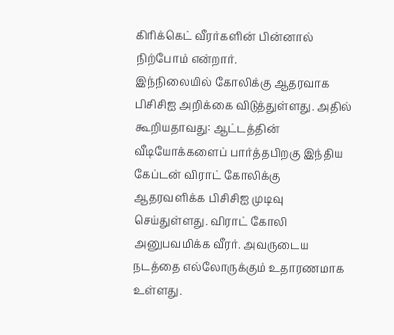கிரிக்கெட் வீரர்களின் பின்னால் நிற்போம் என்றார்.
இந்நிலையில் கோலிக்கு ஆதரவாக பிசிசிஐ அறிக்கை விடுத்துள்ளது. அதில் கூறியதாவது: ஆட்டத்தின் வீடியோக்களைப் பார்த்தபிறகு இந்திய கேப்டன் விராட் கோலிக்கு ஆதரவளிக்க பிசிசிஐ முடிவு செய்துள்ளது. விராட் கோலி அனுபவமிக்க வீரர். அவருடைய நடத்தை எல்லோருக்கும் உதாரணமாக உள்ளது.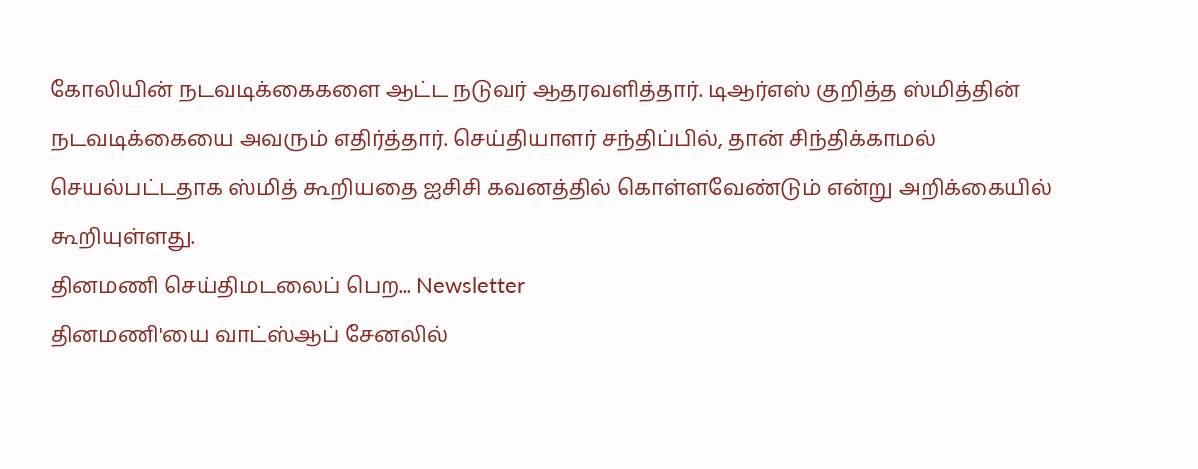கோலியின் நடவடிக்கைகளை ஆட்ட நடுவர் ஆதரவளித்தார். டிஆர்எஸ் குறித்த ஸ்மித்தின் நடவடிக்கையை அவரும் எதிர்த்தார். செய்தியாளர் சந்திப்பில், தான் சிந்திக்காமல் செயல்பட்டதாக ஸ்மித் கூறியதை ஐசிசி கவனத்தில் கொள்ளவேண்டும் என்று அறிக்கையில் கூறியுள்ளது.
தினமணி செய்திமடலைப் பெற... Newsletter
தினமணி'யை வாட்ஸ்ஆப் சேனலில்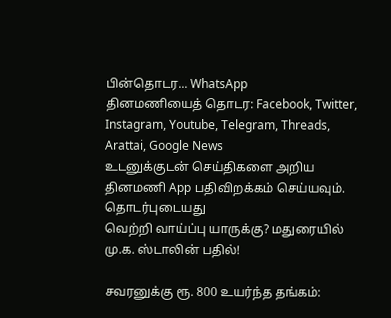பின்தொடர... WhatsApp
தினமணியைத் தொடர: Facebook, Twitter, Instagram, Youtube, Telegram, Threads, Arattai, Google News
உடனுக்குடன் செய்திகளை அறிய தினமணி App பதிவிறக்கம் செய்யவும்.
தொடர்புடையது
வெற்றி வாய்ப்பு யாருக்கு? மதுரையில் மு.க. ஸ்டாலின் பதில்!

சவரனுக்கு ரூ. 800 உயர்ந்த தங்கம்: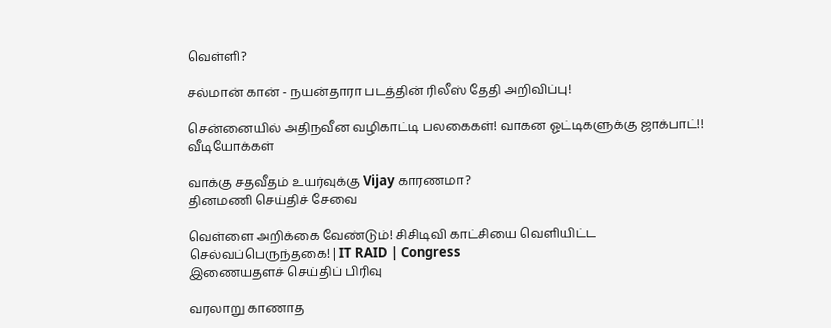வெள்ளி?

சல்மான் கான் - நயன்தாரா படத்தின் ரிலீஸ் தேதி அறிவிப்பு!

சென்னையில் அதிநவீன வழிகாட்டி பலகைகள்! வாகன ஓட்டிகளுக்கு ஜாக்பாட்!!
வீடியோக்கள்

வாக்கு சதவீதம் உயர்வுக்கு Vijay காரணமா?
தினமணி செய்திச் சேவை

வெள்ளை அறிக்கை வேண்டும்! சிசிடிவி காட்சியை வெளியிட்ட செல்வப்பெருந்தகை! | IT RAID | Congress
இணையதளச் செய்திப் பிரிவு

வரலாறு காணாத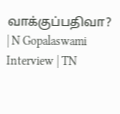வாக்குப்பதிவா? | N Gopalaswami Interview | TN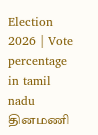Election 2026 | Vote percentage in tamil nadu
தினமணி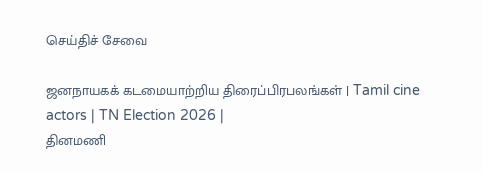செய்திச் சேவை

ஜனநாயகக் கடமையாற்றிய திரைப்பிரபலங்கள் | Tamil cine actors | TN Election 2026 |
தினமணி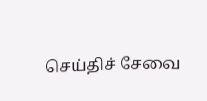செய்திச் சேவை